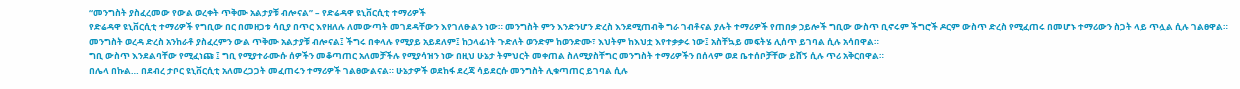“መንግስት ያስፈረመው የውል ወረቀት ጥቅሙ አልታያቹ ብሎናል” – የድሬዳዋ ዩኒቨርሲቲ ተማሪዎች
የድሬዳዋ ዩኒቨርሲቲ ተማሪዎች የግቢው በር በመዘጋቱ ሳቢያ በጥር እየዘለሉ ለመውጣት መገደዳቸውን እየገለፁልን ነው። መንግስት ምን እንድንሆን ድረስ እንደሚጠብቅ ግራ ገብቶናል ያሉት ተማሪዎች የጠበቃ ኃይሎች ግቢው ውስጥ ቢኖሩም ችግሮች ዶርም ውስጥ ድረስ የሚፈጠሩ በመሆኑ ተማሪውን ስጋት ላይ ጥሏል ሲሉ ገልፀዋል።
መንግስት ወረዳ ድረስ አንከራቶ ያስፈረምን ውል ጥቅሙ አልታያቹ ብሎናል፤ ችግሩ በቀላሉ የሚያይ አይደለም፤ ከኃላፊነት ጉድለት ወንድም ከወንድሙ፣ እህትም ከእህቷ እየተቃቃሩ ነው፤ አስቸኳይ መፍትሄ ሊሰጥ ይገባል ሲሉ አሳበዋል።
ግቢ ውስጥ እንደልባቸው የሚፈነጩ ፤ ግቢ የሚያተራሙሱ ሰዎችን መቆጣጠር አለመቻችሉ የሚያሳዝን ነው በዚህ ሁኔታ ትምህርት መቀጠል ስለሚያስቸግር መንግስት ተማሪዎችን በሰላም ወደ ቤተሰቦቻቸው ይሸኝ ሲሉ ጥሪ አቅርበዋል።
በሌላ በኩል… በደብረ ታቦር ዩኒቨርሲቲ አለመረጋጋት መፈጠሩን ተማሪዎች ገልፀውልናል። ሁኔታዎች ወደከፋ ደረጃ ሳይደርሱ መንግስት ሊቁጣጠር ይገባል ሲሉ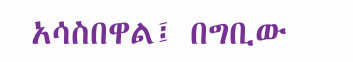አሳስበዋል፤ በግቢው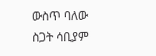ውስጥ ባለው ስጋት ሳቢያም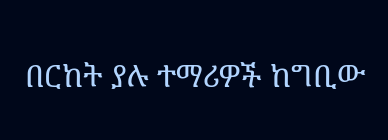በርከት ያሉ ተማሪዎች ከግቢው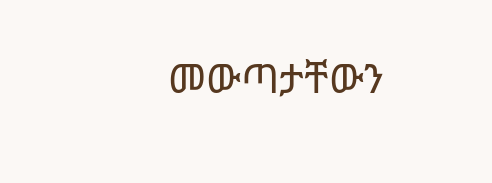መውጣታቸውን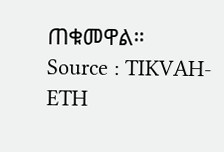ጠቁመዋል።
Source : TIKVAH-ETH